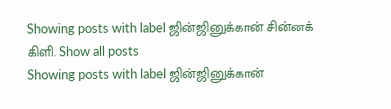Showing posts with label ஜின்ஜினுக்கான் சின்னக் கிளி. Show all posts
Showing posts with label ஜின்ஜினுக்கான்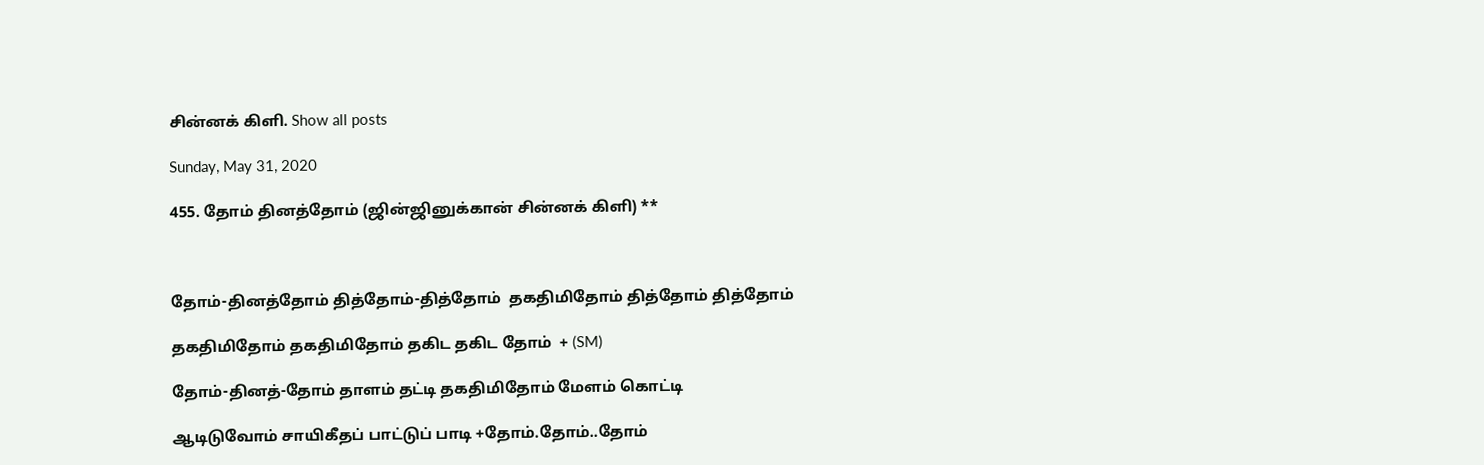சின்னக் கிளி. Show all posts

Sunday, May 31, 2020

455. தோம் தினத்தோம் (ஜின்ஜினுக்கான் சின்னக் கிளி) **



தோம்-தினத்தோம் தித்தோம்-தித்தோம்  தகதிமிதோம் தித்தோம் தித்தோம்

தகதிமிதோம் தகதிமிதோம் தகிட தகிட தோம்  + (SM)

தோம்-தினத்-தோம் தாளம் தட்டி தகதிமிதோம் மேளம் கொட்டி

ஆடிடுவோம் சாயிகீதப் பாட்டுப் பாடி +தோம்.தோம்..தோம்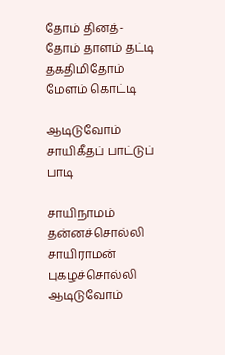தோம் தினத்-தோம் தாளம் தட்டி தகதிமிதோம் மேளம் கொட்டி

ஆடிடுவோம் சாயிகீதப் பாட்டுப் பாடி

சாயிநாமம் தன்னச்சொல்லி சாயிராமன் புகழச்சொல்லி ஆடிடுவோம்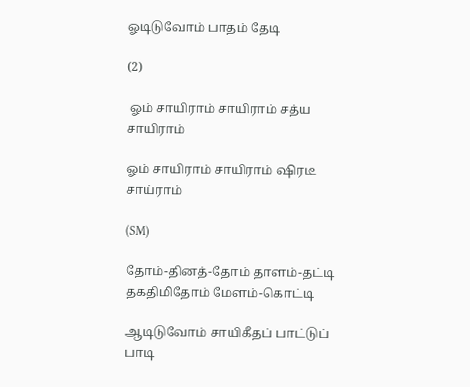ஓடிடுவோம் பாதம் தேடி

(2)

 ஓம் சாயிராம் சாயிராம் சத்ய சாயிராம்

ஓம் சாயிராம் சாயிராம் ஷிரடீ சாய்ராம்

(SM)

தோம்-தினத்-தோம் தாளம்-தட்டி தகதிமிதோம் மேளம்-கொட்டி

ஆடிடுவோம் சாயிகீதப் பாட்டுப் பாடி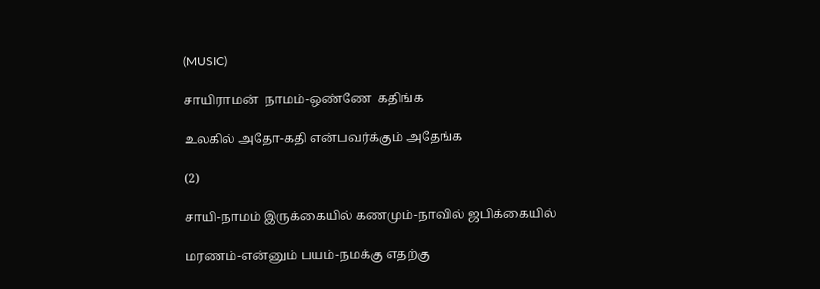(MUSIC)

சாயிராமன்  நாமம்-ஒண்ணே  கதிங்க

உலகில் அதோ-கதி என்பவர்க்கும் அதேங்க

(2)

சாயி-நாமம் இருக்கையில் கணமும்-நாவில் ஜபிக்கையில்

மரணம்-என்னும் பயம்-நமக்கு எதற்கு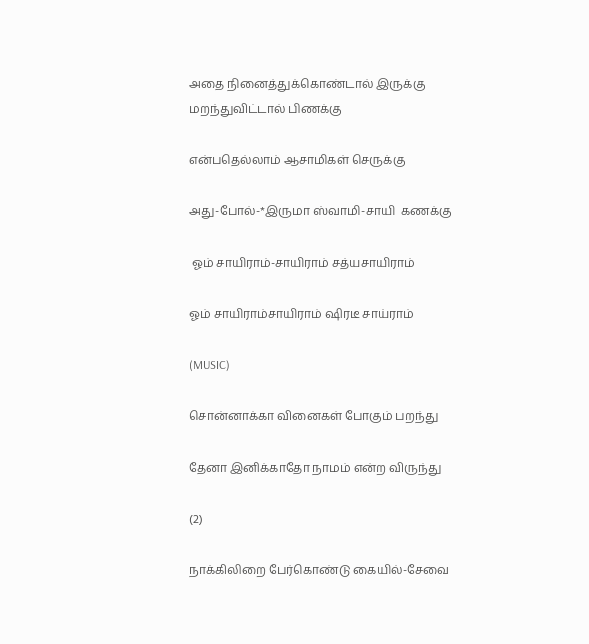அதை நினைத்துக்கொண்டால் இருக்கு மறந்துவிட்டால் பிணக்கு

என்பதெல்லாம் ஆசாமிகள் செருக்கு

அது-போல்-*இருமா ஸ்வாமி-சாயி  கணக்கு

 ஓம் சாயிராம்-சாயிராம் சத்யசாயிராம்

ஓம் சாயிராம்சாயிராம் ஷிரடீ சாய்ராம்

(MUSIC)

சொன்னாக்கா வினைகள் போகும் பறந்து

தேனா இனிக்காதோ நாமம் என்ற விருந்து

(2)

நாக்கிலிறை பேர்கொண்டு கையில்-சேவை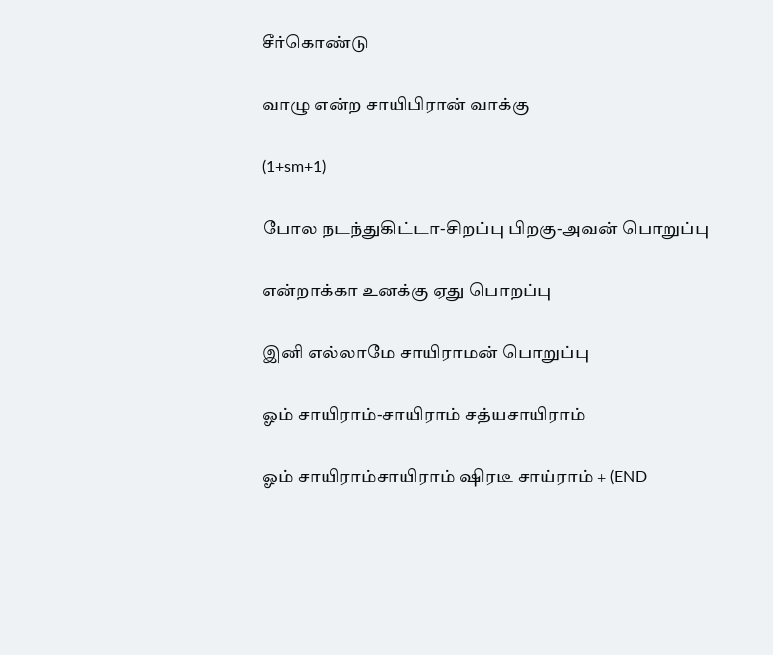சீர்கொண்டு

வாழு என்ற சாயிபிரான் வாக்கு

(1+sm+1)

போல நடந்துகிட்டா-சிறப்பு பிறகு-அவன் பொறுப்பு

என்றாக்கா உனக்கு ஏது பொறப்பு

இனி எல்லாமே சாயிராமன் பொறுப்பு

ஓம் சாயிராம்-சாயிராம் சத்யசாயிராம்

ஓம் சாயிராம்சாயிராம் ஷிரடீ சாய்ராம் + (END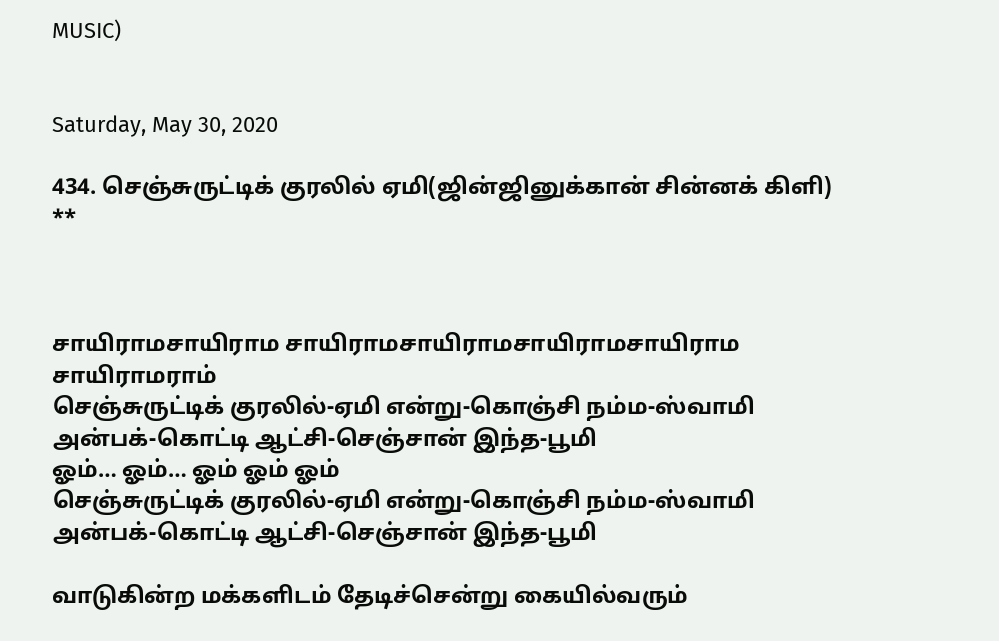MUSIC)


Saturday, May 30, 2020

434. செஞ்சுருட்டிக் குரலில் ஏமி(ஜின்ஜினுக்கான் சின்னக் கிளி) **



சாயிராமசாயிராம சாயிராமசாயிராமசாயிராமசாயிராம சாயிராமராம்
செஞ்சுருட்டிக் குரலில்-ஏமி என்று-கொஞ்சி நம்ம-ஸ்வாமி
அன்பக்-கொட்டி ஆட்சி-செஞ்சான் இந்த-பூமி
ஓம்… ஓம்… ஓம் ஓம் ஓம்
செஞ்சுருட்டிக் குரலில்-ஏமி என்று-கொஞ்சி நம்ம-ஸ்வாமி
அன்பக்-கொட்டி ஆட்சி-செஞ்சான் இந்த-பூமி

வாடுகின்ற மக்களிடம் தேடிச்சென்று கையில்வரும்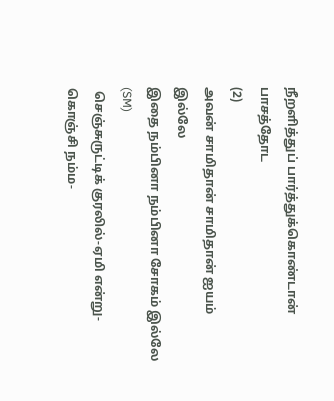நீறளித்துப் பார்த்துக்கொண்டான் பாசத்தோட
(2)
அவன் சாமிதான் சாமிதான் ஐயம் இல்லே
இதை நம்பினா நம்பினா சோகம் இல்லே
(SM)
 செஞ்சுருட்டிக் குரலில்-ஏமி என்று-கொஞ்சி நம்ம-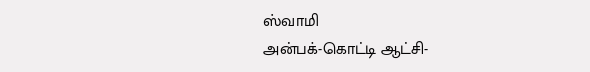ஸ்வாமி
அன்பக்-கொட்டி ஆட்சி-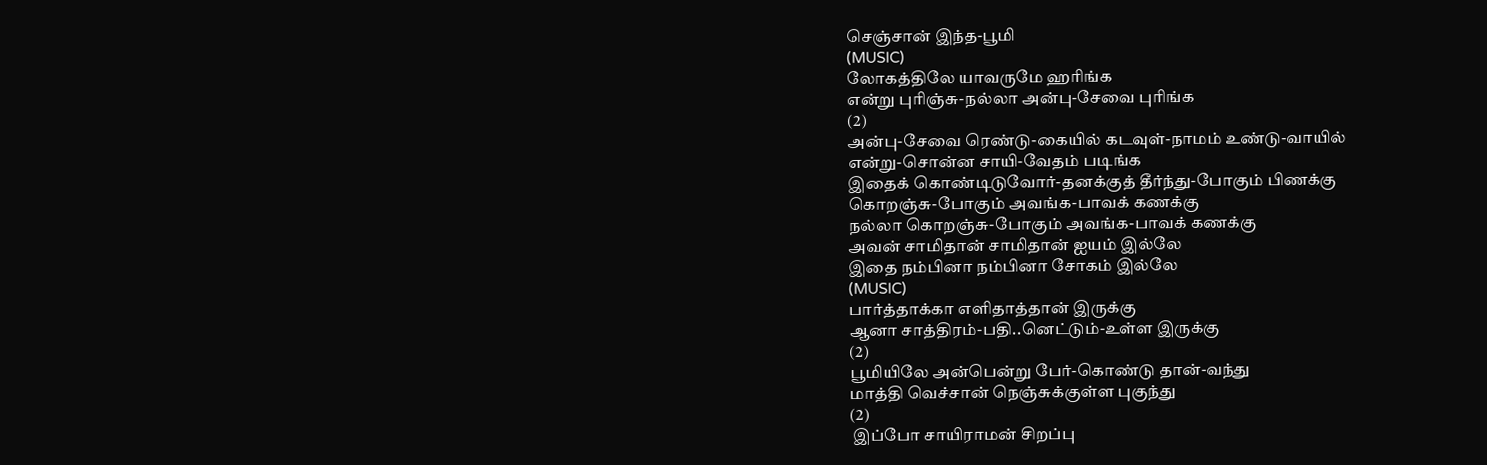செஞ்சான் இந்த-பூமி
(MUSIC)
லோகத்திலே யாவருமே ஹரிங்க
என்று புரிஞ்சு-நல்லா அன்பு-சேவை புரிங்க
(2)
அன்பு-சேவை ரெண்டு-கையில் கடவுள்-நாமம் உண்டு-வாயில்
என்று-சொன்ன சாயி-வேதம் படிங்க
இதைக் கொண்டிடுவோர்-தனக்குத் தீர்ந்து-போகும் பிணக்கு
கொறஞ்சு-போகும் அவங்க-பாவக் கணக்கு
நல்லா கொறஞ்சு-போகும் அவங்க-பாவக் கணக்கு
அவன் சாமிதான் சாமிதான் ஐயம் இல்லே
இதை நம்பினா நம்பினா சோகம் இல்லே
(MUSIC)
பார்த்தாக்கா எளிதாத்தான் இருக்கு
ஆனா சாத்திரம்-பதி..னெட்டும்-உள்ள இருக்கு
(2)
பூமியிலே அன்பென்று பேர்-கொண்டு தான்-வந்து
மாத்தி வெச்சான் நெஞ்சுக்குள்ள புகுந்து
(2)
 இப்போ சாயிராமன் சிறப்பு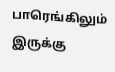பாரெங்கிலும் இருக்கு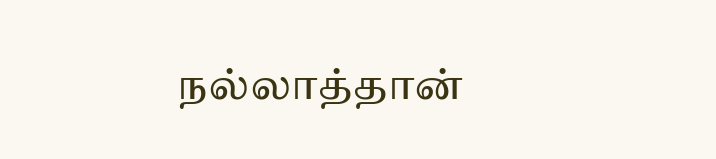நல்லாத்தான்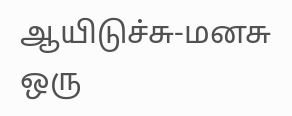ஆயிடுச்சு-மனசு ஒரு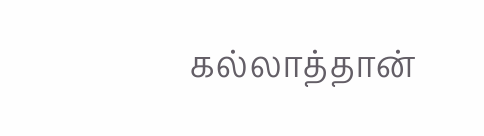கல்லாத்தான்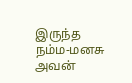இருந்த நம்ம-மனசு
அவன்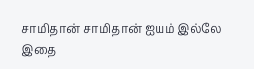சாமிதான் சாமிதான் ஐயம் இல்லே
இதை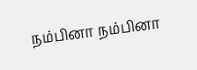நம்பினா நம்பினா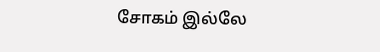சோகம் இல்லே